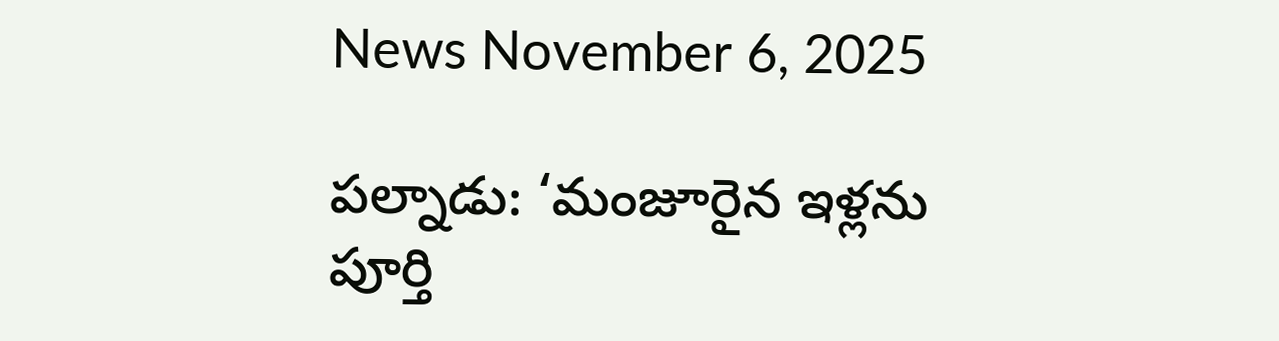News November 6, 2025

పల్నాడు: ‘మంజూరైన ఇళ్లను పూర్తి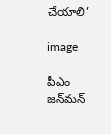చేయాలి’

image

పీఎం జన్‌మన్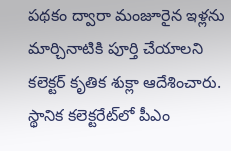పథకం ద్వారా మంజూరైన ఇళ్లను మార్చినాటికి పూర్తి చేయాలని కలెక్టర్ కృతిక శుక్లా ఆదేశించారు. స్థానిక కలెక్టరేట్‌లో పీఎం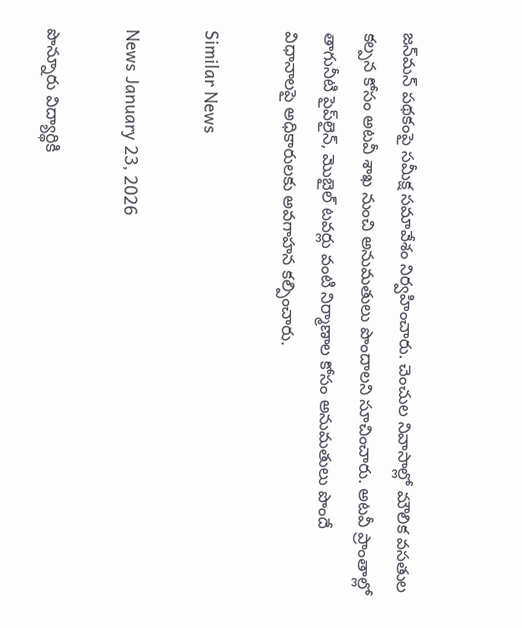జన్‌మన్ పథకంపై సమీక్ష సమావేశం నిర్వహించారు. చెంచుల నివాసాల్లో మౌలిక వసతుల కల్పన కోసం అటవీ శాఖ నుంచి అనుమతులు పొందాలని సూచించారు. అటవీ ప్రాంతాల్లో తాగునీటి పైప్‌లైన్‌, మొబైల్ టవర్లు వంటి నిర్మాణాల కోసం అనుమతులు పొందే విధానాలపై అధికారులకు అవగాహన కల్పించారు.

Similar News

News January 23, 2026

పొన్నూరు విద్యార్థికి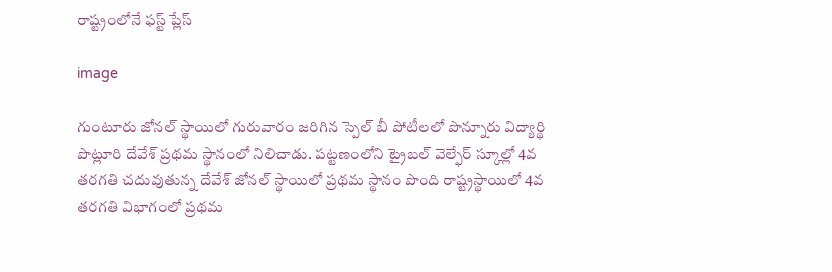రాష్ట్రంలోనే ఫస్ట్ ప్లేస్

image

గుంటూరు జోనల్ స్థాయిలో గురువారం జరిగిన స్పెల్ బీ పోటీలలో పొన్నూరు విద్యార్థి పొట్లూరి దేవేశ్ ప్రథమ స్థానంలో నిలిచాడు. పట్టణంలోని ట్రైబల్ వెల్ఫేర్ స్కూల్లో 4వ తరగతి చదువుతున్న దేవేశ్ జోనల్ స్థాయిలో ప్రథమ స్థానం పొంది రాష్ట్రస్థాయిలో 4వ తరగతి విభాగంలో ప్రథమ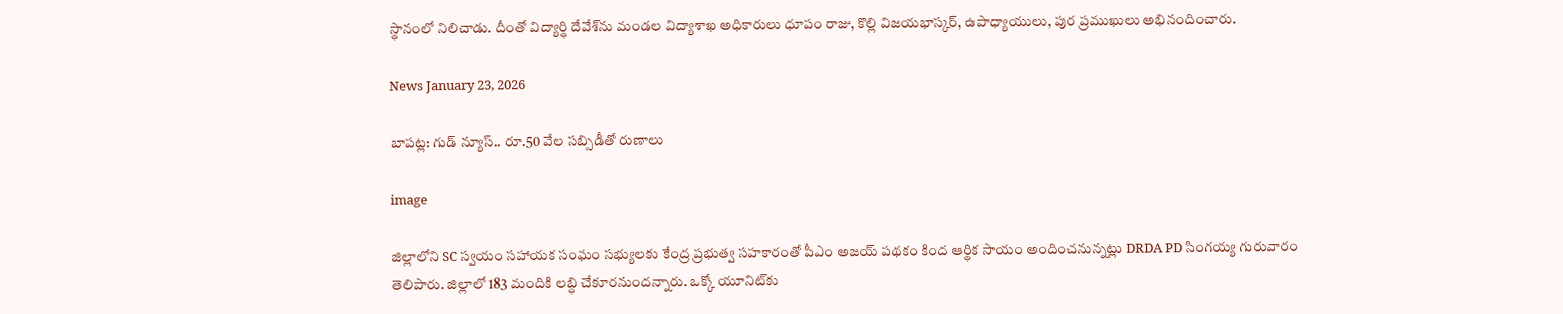స్థానంలో నిలిచాడు. దీంతో విద్యార్థి దేవేశ్‌ను మండల విద్యాశాఖ అధికారులు ధూపం రాజు, కొల్లి విజయభాస్కర్, ఉపాధ్యాయులు, పుర ప్రముఖులు అభినందించారు.

News January 23, 2026

బాపట్ల: గుడ్ న్యూస్.. రూ.50 వేల సబ్సిడీతో రుణాలు

image

జిల్లాలోని SC స్వయం సహాయక సంఘం సభ్యులకు కేంద్ర ప్రభుత్వ సహకారంతో పీఎం అజయ్ పథకం కింద ఆర్థిక సాయం అందించనున్నట్లు DRDA PD సింగయ్య గురువారం తెలిపారు. జిల్లాలో 183 మందికి లబ్ధి చేకూరనుందన్నారు. ఒక్కో యూనిట్‌కు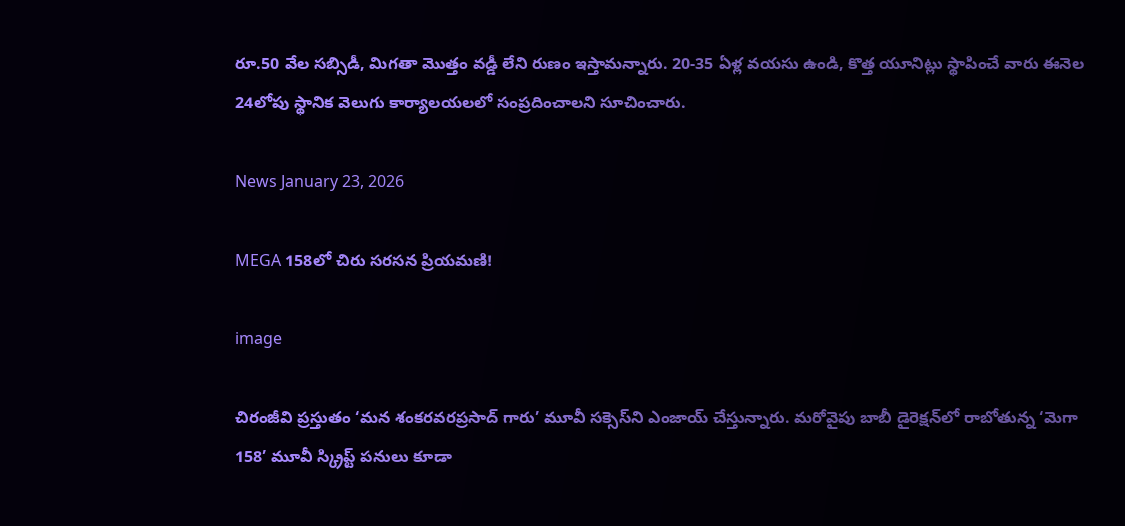రూ.50 వేల సబ్సిడీ, మిగతా మొత్తం వడ్డీ లేని రుణం ఇస్తామన్నారు. 20-35 ఏళ్ల వయసు ఉండి, కొత్త యూనిట్లు స్థాపించే వారు ఈనెల 24లోపు స్థానిక వెలుగు కార్యాలయలలో సంప్రదించాలని సూచించారు.

News January 23, 2026

MEGA 158లో చిరు సరసన ప్రియమణి!

image

చిరంజీవి ప్రస్తుతం ‘మన శంకరవరప్రసాద్ గారు’ మూవీ సక్సెస్‌ని ఎంజాయ్ చేస్తున్నారు. మరోవైపు బాబీ డైరెక్షన్‌లో రాబోతున్న ‘మెగా 158’ మూవీ స్క్రిప్ట్ పనులు కూడా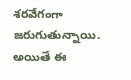శరవేగంగా జరుగుతున్నాయి. అయితే ఈ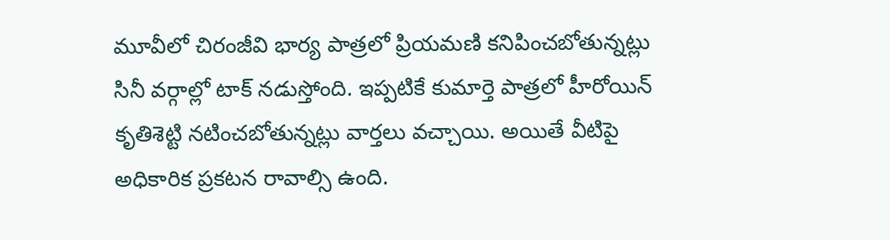మూవీలో చిరంజీవి భార్య పాత్రలో ప్రియమణి కనిపించబోతున్నట్లు సినీ వర్గాల్లో టాక్ నడుస్తోంది. ఇప్పటికే కుమార్తె పాత్రలో హీరోయిన్ కృతిశెట్టి నటించబోతున్నట్లు వార్తలు వచ్చాయి. అయితే వీటిపై అధికారిక ప్రకటన రావాల్సి ఉంది.